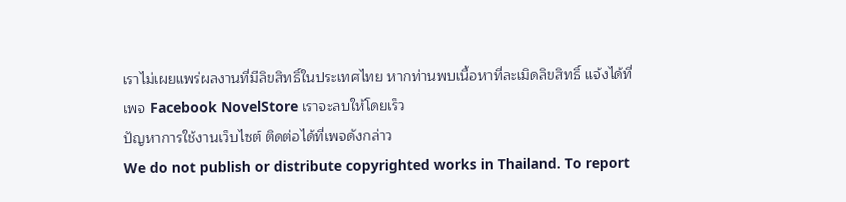เราไม่เผยแพร่ผลงานที่มีลิขสิทธิ์ในประเทศไทย หากท่านพบเนื้อหาที่ละเมิดลิขสิทธิ์ แจ้งได้ที่เพจ Facebook NovelStore เราจะลบให้โดยเร็ว
ปัญหาการใช้งานเว็บไซต์ ติดต่อได้ที่เพจดังกล่าว
We do not publish or distribute copyrighted works in Thailand. To report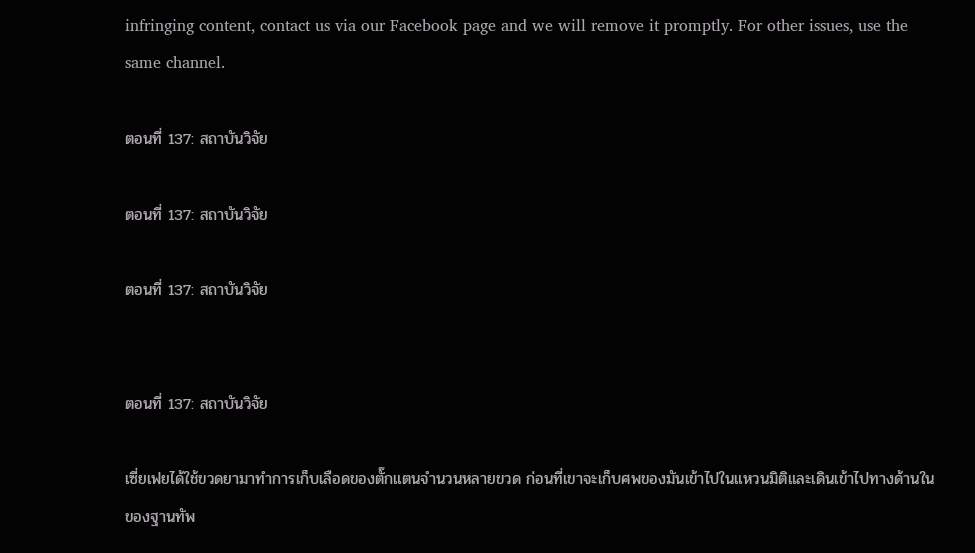infringing content, contact us via our Facebook page and we will remove it promptly. For other issues, use the same channel.

ตอนที่ 137: สถาบันวิจัย

ตอนที่ 137: สถาบันวิจัย

ตอนที่ 137: สถาบันวิจัย


ตอนที่ 137: สถาบันวิจัย

เซี่ยเฟยได้ใช้ขวดยามาทำการเก็บเลือดของตั๊กแตนจำนวนหลายขวด ก่อนที่เขาจะเก็บศพของมันเข้าไปในแหวนมิติและเดินเข้าไปทางด้านในของฐานทัพ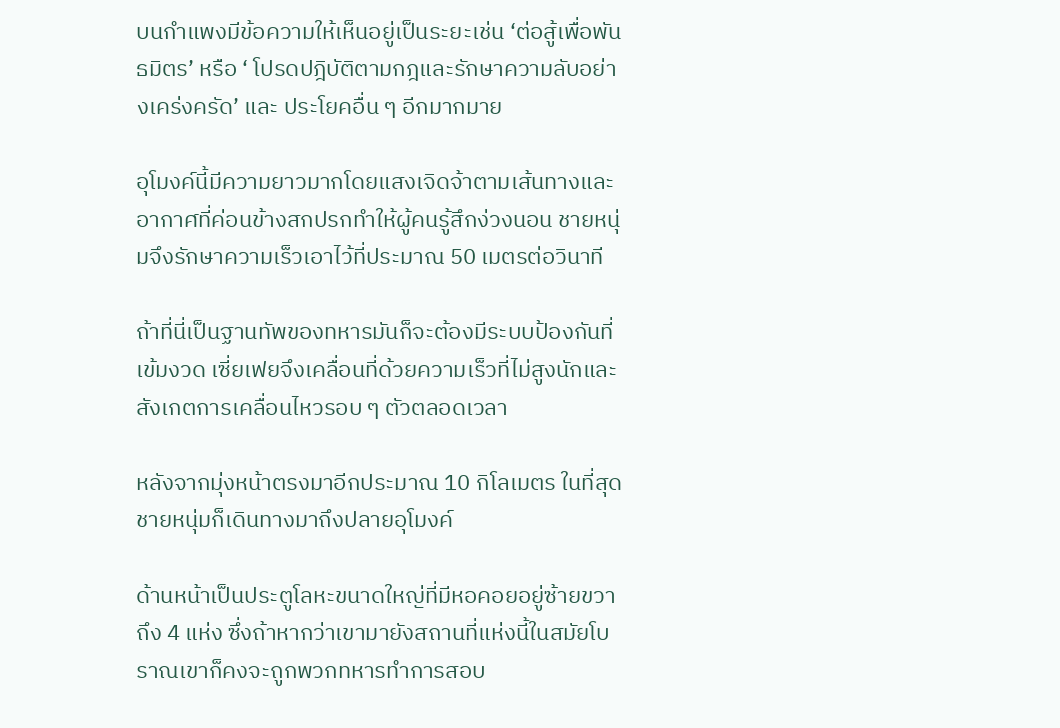บนกำแพงมีข้อความให้เห็นอยู่เป็นระยะเช่น ‘ต่อสู้เพื่อพันธมิตร’ หรือ ‘ โปรดปฎิบัติตามกฎและรักษาความลับอย่างเคร่งครัด’ และ ประโยคอื่น ๆ อีกมากมาย

อุโมงค์นี้มีความยาวมากโดยแสงเจิดจ้าตามเส้นทางและอากาศที่ค่อนข้างสกปรกทำให้ผู้คนรู้สึกง่วงนอน ชายหนุ่มจึงรักษาความเร็วเอาไว้ที่ประมาณ 50 เมตรต่อวินาที

ถ้าที่นี่เป็นฐานทัพของทหารมันก็จะต้องมีระบบป้องกันที่เข้มงวด เซี่ยเฟยจึงเคลื่อนที่ด้วยความเร็วที่ไม่สูงนักและสังเกตการเคลื่อนไหวรอบ ๆ ตัวตลอดเวลา

หลังจากมุ่งหน้าตรงมาอีกประมาณ 10 กิโลเมตร ในที่สุดชายหนุ่มก็เดินทางมาถึงปลายอุโมงค์

ด้านหน้าเป็นประตูโลหะขนาดใหญ่ที่มีหอคอยอยู่ซ้ายขวาถึง 4 แห่ง ซึ่งถ้าหากว่าเขามายังสถานที่แห่งนี้ในสมัยโบราณเขาก็คงจะถูกพวกทหารทำการสอบ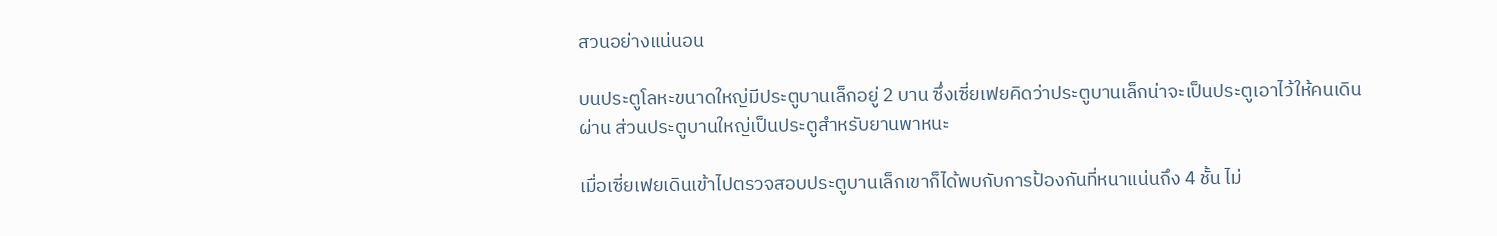สวนอย่างแน่นอน

บนประตูโลหะขนาดใหญ่มีประตูบานเล็กอยู่ 2 บาน ซึ่งเซี่ยเฟยคิดว่าประตูบานเล็กน่าจะเป็นประตูเอาไว้ให้คนเดินผ่าน ส่วนประตูบานใหญ่เป็นประตูสำหรับยานพาหนะ

เมื่อเซี่ยเฟยเดินเข้าไปตรวจสอบประตูบานเล็กเขาก็ได้พบกับการป้องกันที่หนาแน่นถึง 4 ชั้น ไม่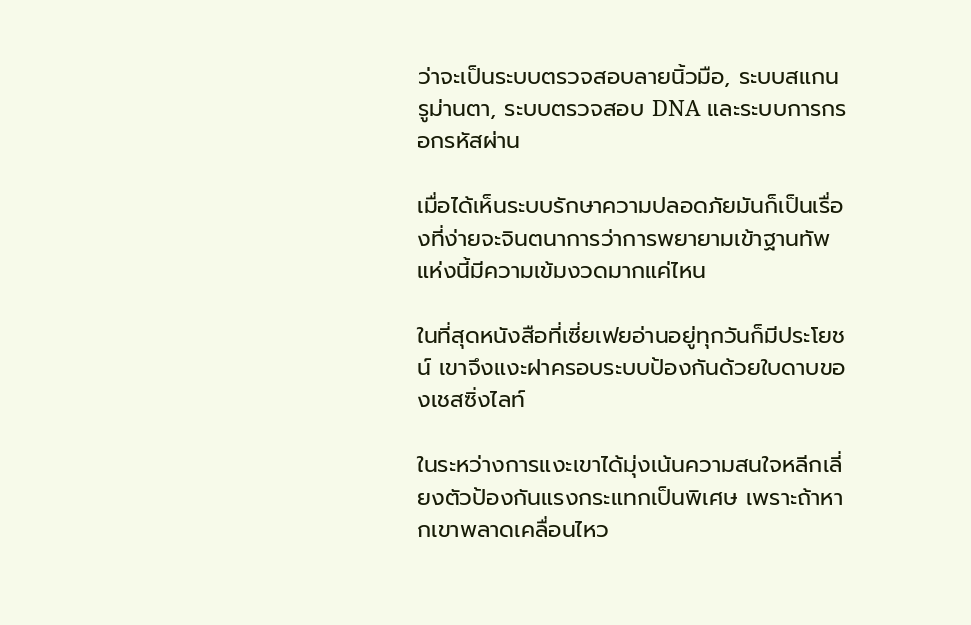ว่าจะเป็นระบบตรวจสอบลายนิ้วมือ, ระบบสแกนรูม่านตา, ระบบตรวจสอบ DNA และระบบการกรอกรหัสผ่าน

เมื่อได้เห็นระบบรักษาความปลอดภัยมันก็เป็นเรื่องที่ง่ายจะจินตนาการว่าการพยายามเข้าฐานทัพแห่งนี้มีความเข้มงวดมากแค่ไหน

ในที่สุดหนังสือที่เซี่ยเฟยอ่านอยู่ทุกวันก็มีประโยชน์ เขาจึงแงะฝาครอบระบบป้องกันด้วยใบดาบของเชสซิ่งไลท์

ในระหว่างการแงะเขาได้มุ่งเน้นความสนใจหลีกเลี่ยงตัวป้องกันแรงกระแทกเป็นพิเศษ เพราะถ้าหากเขาพลาดเคลื่อนไหว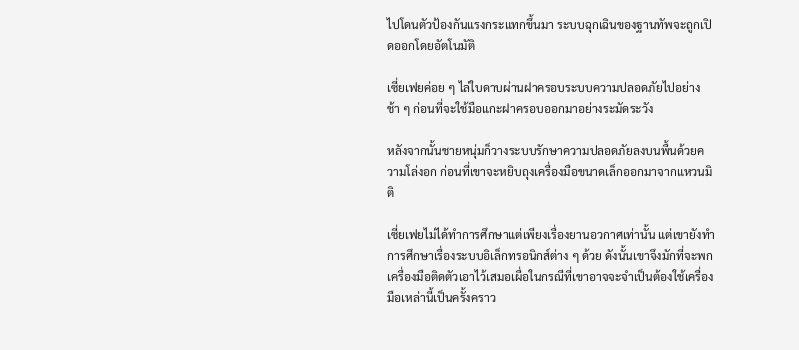ไปโดนตัวป้องกันแรงกระแทกขึ้นมา ระบบฉุกเฉินของฐานทัพจะถูกเปิดออกโดยอัตโนมัติ

เซี่ยเฟยค่อย ๆ ไล่ใบดาบผ่านฝาครอบระบบความปลอดภัยไปอย่างช้า ๆ ก่อนที่จะใช้มือแกะฝาครอบออกมาอย่างระมัดระวัง

หลังจากนั้นชายหนุ่มก็วางระบบรักษาความปลอดภัยลงบนพื้นด้วยความโล่งอก ก่อนที่เขาจะหยิบถุงเครื่องมือขนาดเล็กออกมาจากแหวนมิติ

เซี่ยเฟยไม่ได้ทำการศึกษาแต่เพียงเรื่องยานอวกาศเท่านั้น แต่เขายังทำการศึกษาเรื่องระบบอิเล็กทรอนิกส์ต่าง ๆ ด้วย ดังนั้นเขาจึงมักที่จะพกเครื่องมือติดตัวเอาไว้เสมอเผื่อในกรณีที่เขาอาจจะจำเป็นต้องใช้เครื่องมือเหล่านี้เป็นครั้งคราว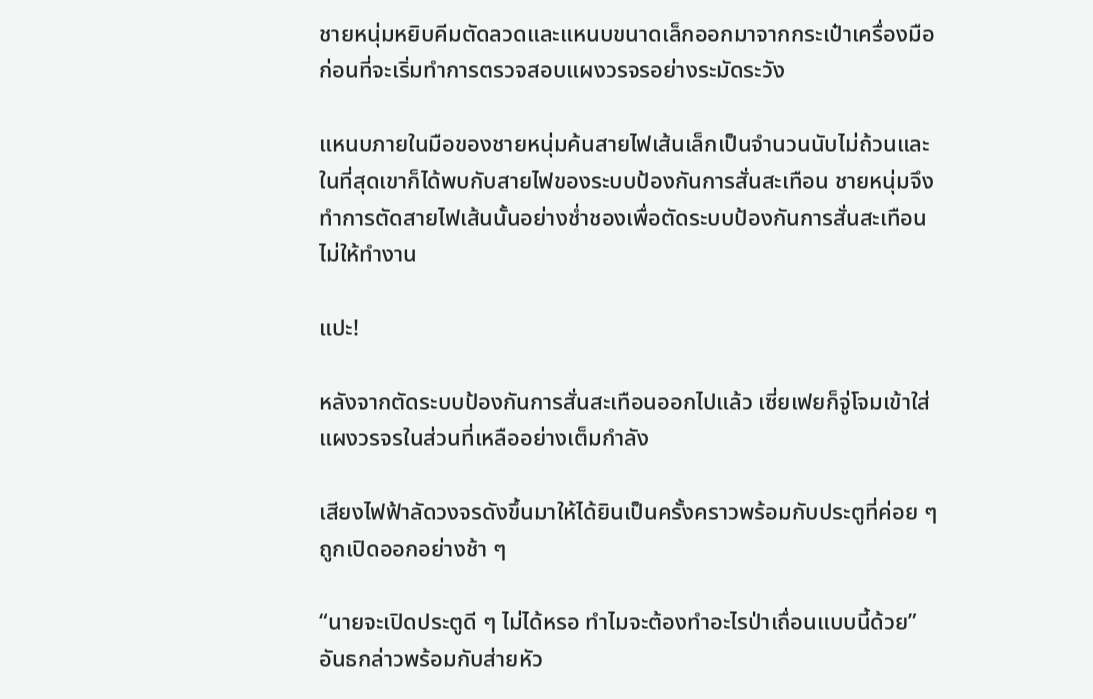ชายหนุ่มหยิบคีมตัดลวดและแหนบขนาดเล็กออกมาจากกระเป๋าเครื่องมือ ก่อนที่จะเริ่มทำการตรวจสอบแผงวรจรอย่างระมัดระวัง

แหนบภายในมือของชายหนุ่มค้นสายไฟเส้นเล็กเป็นจำนวนนับไม่ถ้วนและในที่สุดเขาก็ได้พบกับสายไฟของระบบป้องกันการสั่นสะเทือน ชายหนุ่มจึงทำการตัดสายไฟเส้นนั้นอย่างช่ำชองเพื่อตัดระบบป้องกันการสั่นสะเทือนไม่ให้ทำงาน

แปะ!

หลังจากตัดระบบป้องกันการสั่นสะเทือนออกไปแล้ว เซี่ยเฟยก็จู่โจมเข้าใส่แผงวรจรในส่วนที่เหลืออย่างเต็มกำลัง

เสียงไฟฟ้าลัดวงจรดังขึ้นมาให้ได้ยินเป็นครั้งคราวพร้อมกับประตูที่ค่อย ๆ ถูกเปิดออกอย่างช้า ๆ

“นายจะเปิดประตูดี ๆ ไม่ได้หรอ ทำไมจะต้องทำอะไรป่าเถื่อนแบบนี้ด้วย” อันธกล่าวพร้อมกับส่ายหัว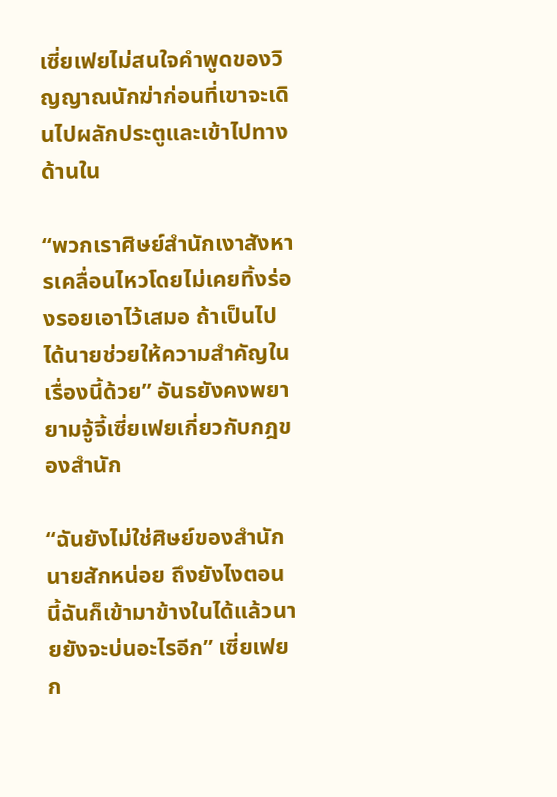เซี่ยเฟยไม่สนใจคำพูดของวิญญาณนักฆ่าก่อนที่เขาจะเดินไปผลักประตูและเข้าไปทางด้านใน

“พวกเราศิษย์สำนักเงาสังหารเคลื่อนไหวโดยไม่เคยทิ้งร่องรอยเอาไว้เสมอ ถ้าเป็นไปได้นายช่วยให้ความสำคัญในเรื่องนี้ด้วย” อันธยังคงพยายามจู้จี้เซี่ยเฟยเกี่ยวกับกฎของสำนัก

“ฉันยังไม่ใช่ศิษย์ของสำนักนายสักหน่อย ถึงยังไงตอนนี้ฉันก็เข้ามาข้างในได้แล้วนายยังจะบ่นอะไรอีก” เซี่ยเฟยก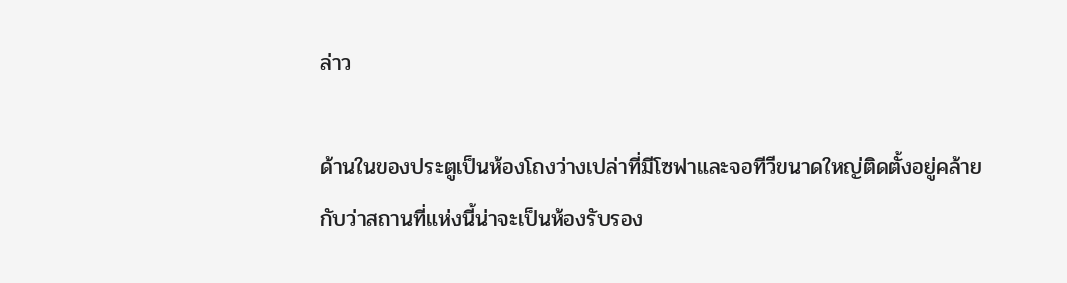ล่าว

ด้านในของประตูเป็นห้องโถงว่างเปล่าที่มีโซฟาและจอทีวีขนาดใหญ่ติดตั้งอยู่คล้ายกับว่าสถานที่แห่งนี้น่าจะเป็นห้องรับรอง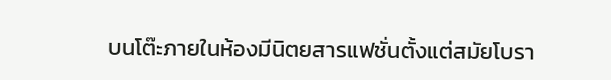บนโต๊ะภายในห้องมีนิตยสารแฟชั่นตั้งแต่สมัยโบรา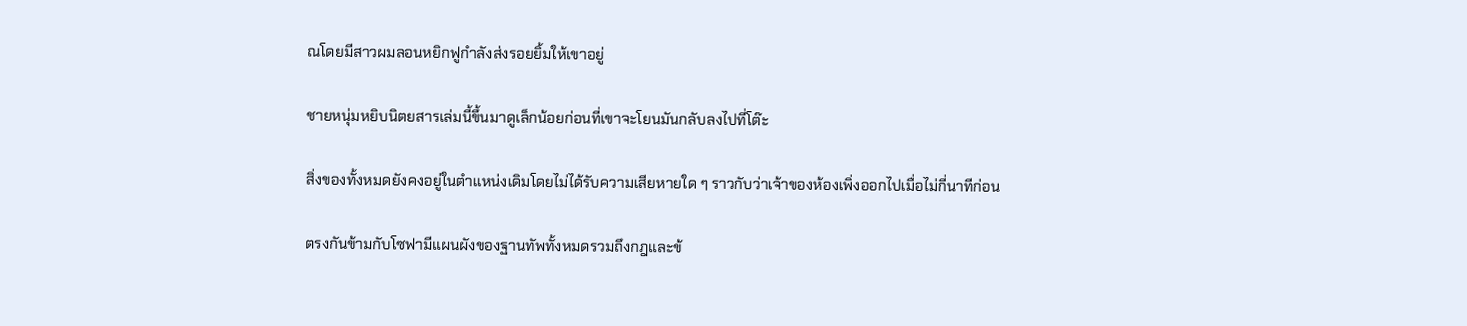ณโดยมีสาวผมลอนหยิกฟูกำลังส่งรอยยิ้มให้เขาอยู่

ชายหนุ่มหยิบนิตยสารเล่มนี้ขึ้นมาดูเล็กน้อยก่อนที่เขาจะโยนมันกลับลงไปที่โต๊ะ

สิ่งของทั้งหมดยังคงอยู่ในตำแหน่งเดิมโดยไม่ได้รับความเสียหายใด ๆ ราวกับว่าเจ้าของห้องเพิ่งออกไปเมื่อไม่กี่นาทีก่อน

ตรงกันข้ามกับโซฟามีแผนผังของฐานทัพทั้งหมดรวมถึงกฎและข้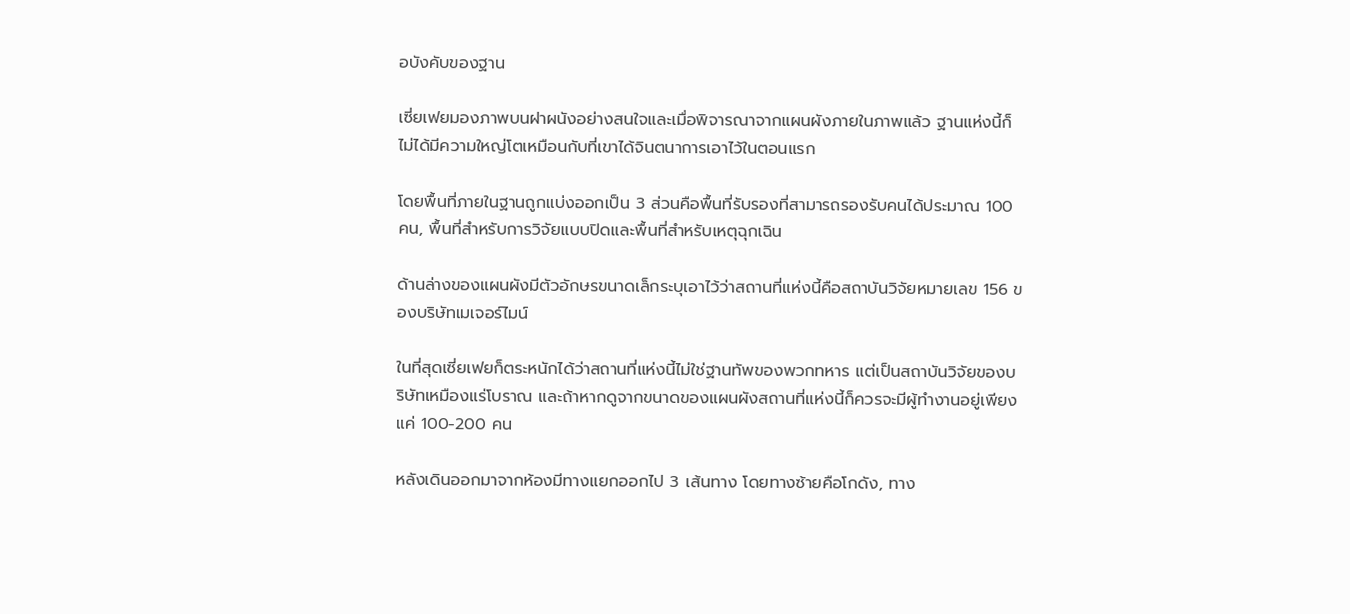อบังคับของฐาน

เซี่ยเฟยมองภาพบนฝาผนังอย่างสนใจและเมื่อพิจารณาจากแผนผังภายในภาพแล้ว ฐานแห่งนี้ก็ไม่ได้มีความใหญ่โตเหมือนกับที่เขาได้จินตนาการเอาไว้ในตอนแรก

โดยพื้นที่ภายในฐานถูกแบ่งออกเป็น 3 ส่วนคือพื้นที่รับรองที่สามารถรองรับคนได้ประมาณ 100 คน, พื้นที่สำหรับการวิจัยแบบปิดและพื้นที่สำหรับเหตุฉุกเฉิน

ด้านล่างของแผนผังมีตัวอักษรขนาดเล็กระบุเอาไว้ว่าสถานที่แห่งนี้คือสถาบันวิจัยหมายเลข 156 ของบริษัทเมเจอร์ไมน์

ในที่สุดเซี่ยเฟยก็ตระหนักได้ว่าสถานที่แห่งนี้ไม่ใช่ฐานทัพของพวกทหาร แต่เป็นสถาบันวิจัยของบริษัทเหมืองแร่โบราณ และถ้าหากดูจากขนาดของแผนผังสถานที่แห่งนี้ก็ควรจะมีผู้ทำงานอยู่เพียงแค่ 100-200 คน

หลังเดินออกมาจากห้องมีทางแยกออกไป 3 เส้นทาง โดยทางซ้ายคือโกดัง, ทาง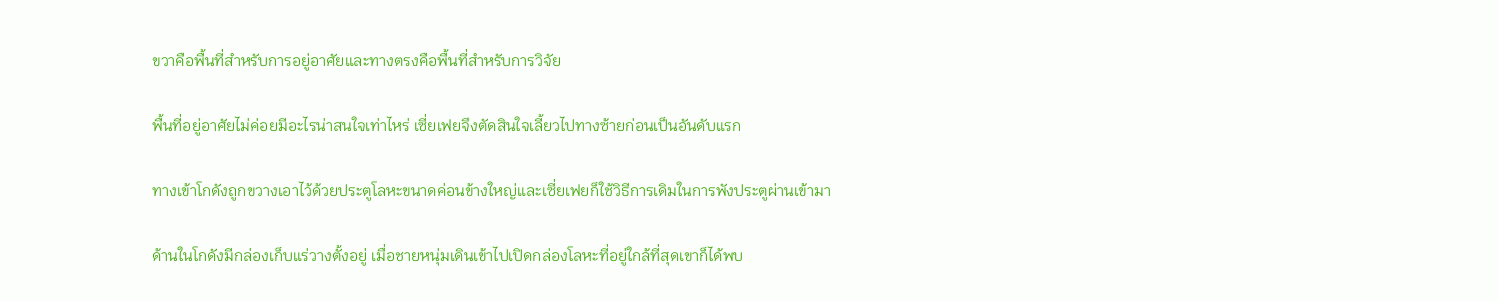ขวาคือพื้นที่สำหรับการอยู่อาศัยและทางตรงคือพื้นที่สำหรับการวิจัย

พื้นที่อยู่อาศัยไม่ค่อยมีอะไรน่าสนใจเท่าไหร่ เซี่ยเฟยจึงตัดสินใจเลี้ยวไปทางซ้ายก่อนเป็นอันดับแรก

ทางเข้าโกดังถูกขวางเอาไว้ด้วยประตูโลหะขนาดค่อนข้างใหญ่และเซี่ยเฟยก็ใช้วิธีการเดิมในการพังประตูผ่านเข้ามา

ด้านในโกดังมีกล่องเก็บแร่วางตั้งอยู่ เมื่อชายหนุ่มเดินเข้าไปเปิดกล่องโลหะที่อยู่ใกล้ที่สุดเขาก็ได้พบ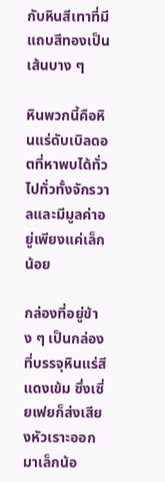กับหินสีเทาที่มีแถบสีทองเป็นเส้นบาง ๆ

หินพวกนี้คือหินแร่ดับเบิลดอตที่หาพบได้ทั่วไปทั่วทั้งจักรวาลและมีมูลค่าอยู่เพียงแค่เล็กน้อย

กล่องที่อยู่ข้าง ๆ เป็นกล่องที่บรรจุหินแร่สีแดงเข้ม ซึ่งเซี่ยเฟยก็ส่งเสียงหัวเราะออกมาเล็กน้อ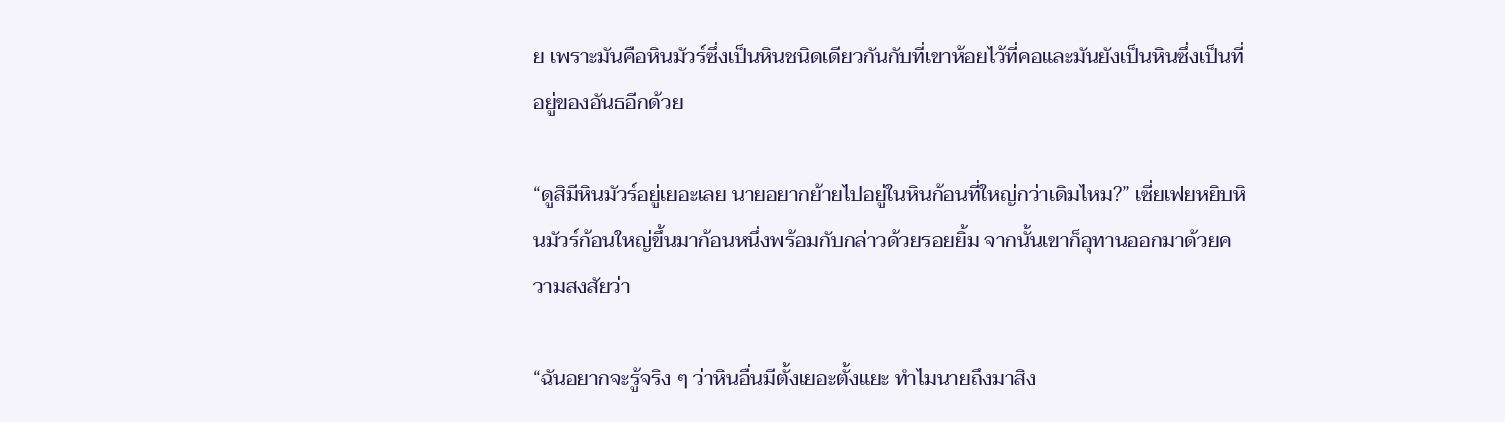ย เพราะมันคือหินมัวร์ซึ่งเป็นหินชนิดเดียวกันกับที่เขาห้อยไว้ที่คอและมันยังเป็นหินซึ่งเป็นที่อยู่ของอันธอีกด้วย

“ดูสิมีหินมัวร์อยู่เยอะเลย นายอยากย้ายไปอยู่ในหินก้อนที่ใหญ่กว่าเดิมไหม?” เซี่ยเฟยหยิบหินมัวร์ก้อนใหญ่ขึ้นมาก้อนหนึ่งพร้อมกับกล่าวด้วยรอยยิ้ม จากนั้นเขาก็อุทานออกมาด้วยความสงสัยว่า

“ฉันอยากจะรู้จริง ๆ ว่าหินอื่นมีตั้งเยอะตั้งแยะ ทำไมนายถึงมาสิง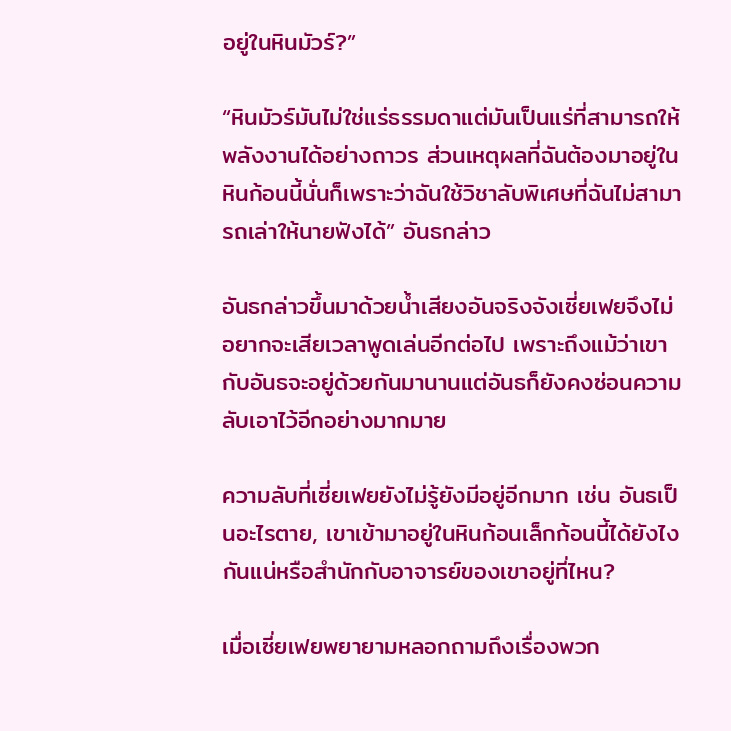อยู่ในหินมัวร์?”

“หินมัวร์มันไม่ใช่แร่ธรรมดาแต่มันเป็นแร่ที่สามารถให้พลังงานได้อย่างถาวร ส่วนเหตุผลที่ฉันต้องมาอยู่ในหินก้อนนี้นั่นก็เพราะว่าฉันใช้วิชาลับพิเศษที่ฉันไม่สามารถเล่าให้นายฟังได้” อันธกล่าว

อันธกล่าวขึ้นมาด้วยน้ำเสียงอันจริงจังเซี่ยเฟยจึงไม่อยากจะเสียเวลาพูดเล่นอีกต่อไป เพราะถึงแม้ว่าเขากับอันธจะอยู่ด้วยกันมานานแต่อันธก็ยังคงซ่อนความลับเอาไว้อีกอย่างมากมาย

ความลับที่เซี่ยเฟยยังไม่รู้ยังมีอยู่อีกมาก เช่น อันธเป็นอะไรตาย, เขาเข้ามาอยู่ในหินก้อนเล็กก้อนนี้ได้ยังไงกันแน่หรือสำนักกับอาจารย์ของเขาอยู่ที่ไหน?

เมื่อเซี่ยเฟยพยายามหลอกถามถึงเรื่องพวก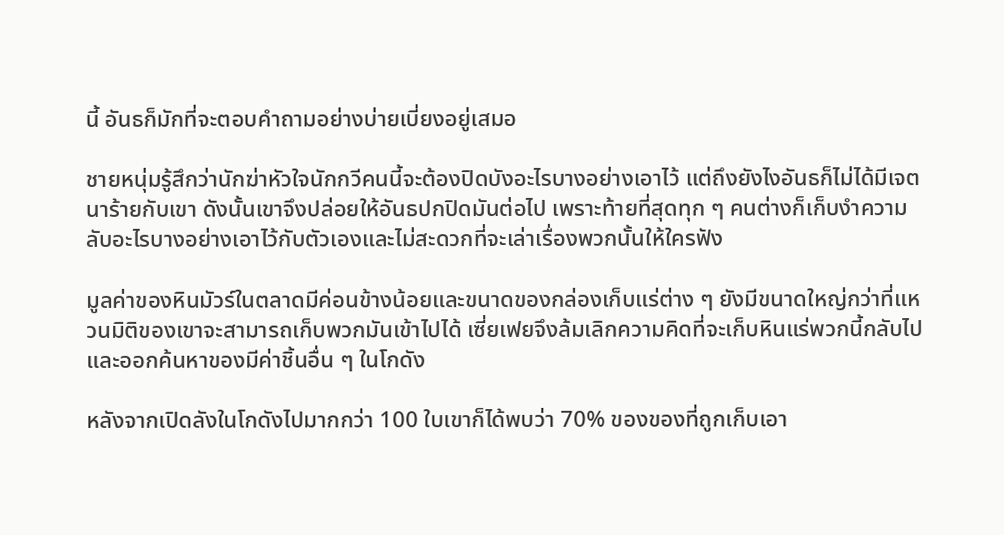นี้ อันธก็มักที่จะตอบคำถามอย่างบ่ายเบี่ยงอยู่เสมอ

ชายหนุ่มรู้สึกว่านักฆ่าหัวใจนักกวีคนนี้จะต้องปิดบังอะไรบางอย่างเอาไว้ แต่ถึงยังไงอันธก็ไม่ได้มีเจตนาร้ายกับเขา ดังนั้นเขาจึงปล่อยให้อันธปกปิดมันต่อไป เพราะท้ายที่สุดทุก ๆ คนต่างก็เก็บงำความลับอะไรบางอย่างเอาไว้กับตัวเองและไม่สะดวกที่จะเล่าเรื่องพวกนั้นให้ใครฟัง

มูลค่าของหินมัวร์ในตลาดมีค่อนข้างน้อยและขนาดของกล่องเก็บแร่ต่าง ๆ ยังมีขนาดใหญ่กว่าที่แหวนมิติของเขาจะสามารถเก็บพวกมันเข้าไปได้ เซี่ยเฟยจึงล้มเลิกความคิดที่จะเก็บหินแร่พวกนี้กลับไปและออกค้นหาของมีค่าชิ้นอื่น ๆ ในโกดัง

หลังจากเปิดลังในโกดังไปมากกว่า 100 ใบเขาก็ได้พบว่า 70% ของของที่ถูกเก็บเอา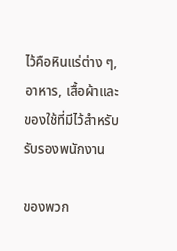ไว้คือหินแร่ต่าง ๆ, อาหาร, เสื้อผ้าและของใช้ที่มีไว้สำหรับรับรองพนักงาน

ของพวก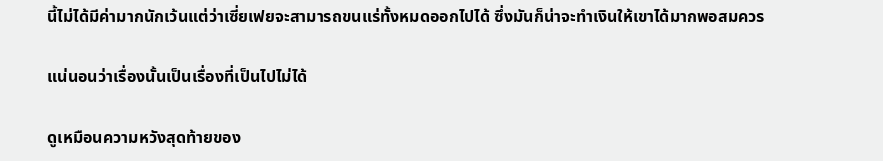นี้ไม่ได้มีค่ามากนักเว้นแต่ว่าเซี่ยเฟยจะสามารถขนแร่ทั้งหมดออกไปได้ ซึ่งมันก็น่าจะทำเงินให้เขาได้มากพอสมควร

แน่นอนว่าเรื่องนั้นเป็นเรื่องที่เป็นไปไม่ได้

ดูเหมือนความหวังสุดท้ายของ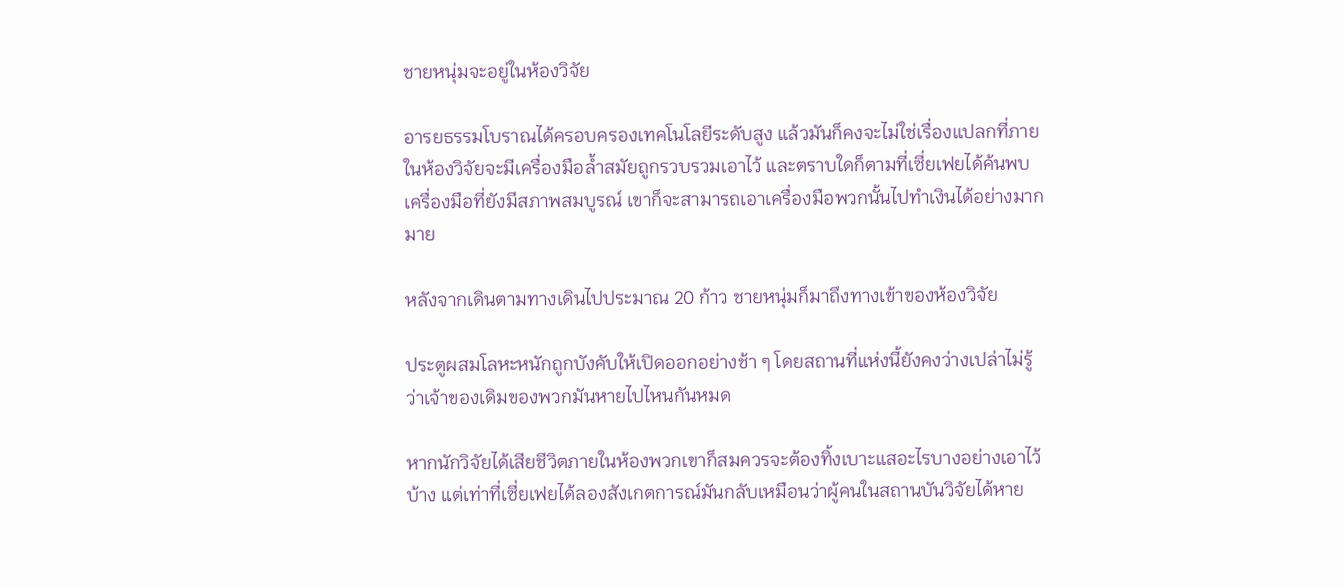ชายหนุ่มจะอยู่ในห้องวิจัย

อารยธรรมโบราณได้ครอบครองเทคโนโลยีระดับสูง แล้วมันก็คงจะไม่ใช่เรื่องแปลกที่ภายในห้องวิจัยจะมีเครื่องมือล้ำสมัยถูกรวบรวมเอาไว้ และตราบใดก็ตามที่เซี่ยเฟยได้ค้นพบเครื่องมือที่ยังมีสภาพสมบูรณ์ เขาก็จะสามารถเอาเครื่องมือพวกนั้นไปทำเงินได้อย่างมากมาย

หลังจากเดินตามทางเดินไปประมาณ 20 ก้าว ชายหนุ่มก็มาถึงทางเข้าของห้องวิจัย

ประตูผสมโลหะหนักถูกบังคับให้เปิดออกอย่างช้า ๆ โดยสถานที่แห่งนี้ยังคงว่างเปล่าไม่รู้ว่าเจ้าของเดิมของพวกมันหายไปไหนกันหมด

หากนักวิจัยได้เสียชีวิตภายในห้องพวกเขาก็สมควรจะต้องทิ้งเบาะแสอะไรบางอย่างเอาไว้บ้าง แต่เท่าที่เซี่ยเฟยได้ลองสังเกตการณ์มันกลับเหมือนว่าผู้คนในสถานบันวิจัยได้หาย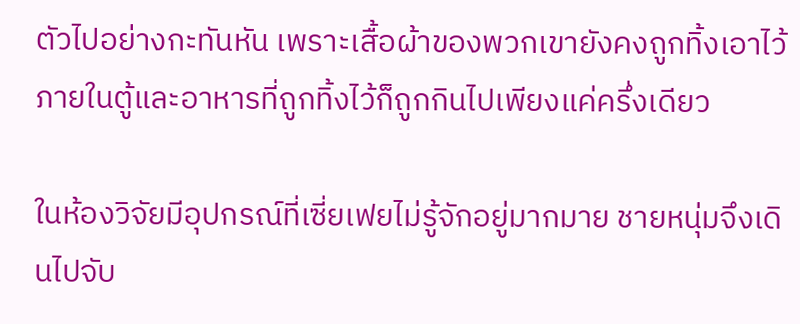ตัวไปอย่างกะทันหัน เพราะเสื้อผ้าของพวกเขายังคงถูกทิ้งเอาไว้ภายในตู้และอาหารที่ถูกทิ้งไว้ก็ถูกกินไปเพียงแค่ครึ่งเดียว

ในห้องวิจัยมีอุปกรณ์ที่เซี่ยเฟยไม่รู้จักอยู่มากมาย ชายหนุ่มจึงเดินไปจับ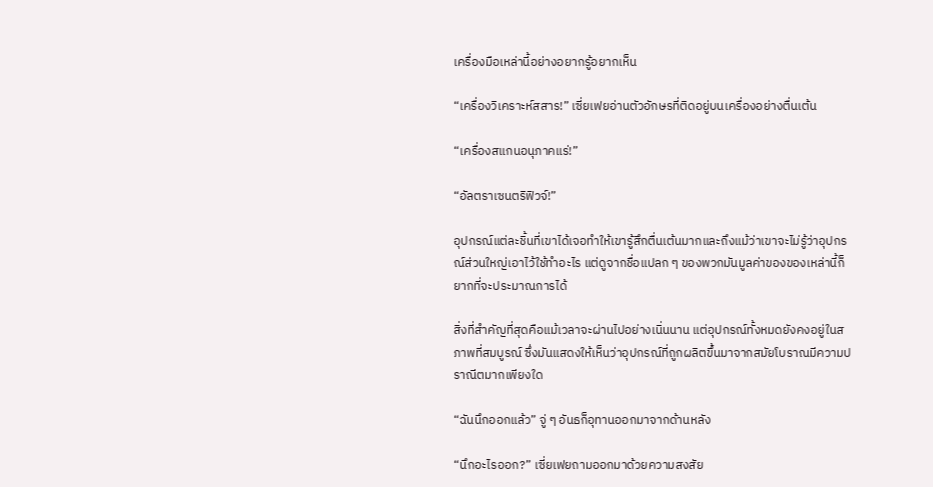เครื่องมือเหล่านี้อย่างอยากรู้อยากเห็น

“เครื่องวิเคราะห์สสาร!” เซี่ยเฟยอ่านตัวอักษรที่ติดอยู่บนเครื่องอย่างตื่นเต้น

“เครื่องสแกนอนุภาคแร่!”

“อัลตราเซนตริฟิวจ์!”

อุปกรณ์แต่ละชิ้นที่เขาได้เจอทำให้เขารู้สึกตื่นเต้นมากและถึงแม้ว่าเขาจะไม่รู้ว่าอุปกรณ์ส่วนใหญ่เอาไว้ใช้ทำอะไร แต่ดูจากชื่อแปลก ๆ ของพวกมันมูลค่าของของเหล่านี้ก็ยากที่จะประมาณการได้

สิ่งที่สำคัญที่สุดคือแม้เวลาจะผ่านไปอย่างเนิ่นนาน แต่อุปกรณ์ทั้งหมดยังคงอยู่ในสภาพที่สมบูรณ์ ซึ่งมันแสดงให้เห็นว่าอุปกรณ์ที่ถูกผลิตขึ้นมาจากสมัยโบราณมีความปราณีตมากเพียงใด

“ฉันนึกออกแล้ว” จู่ ๆ อันธก็อุทานออกมาจากด้านหลัง

“นึกอะไรออก?” เซี่ยเฟยถามออกมาด้วยความสงสัย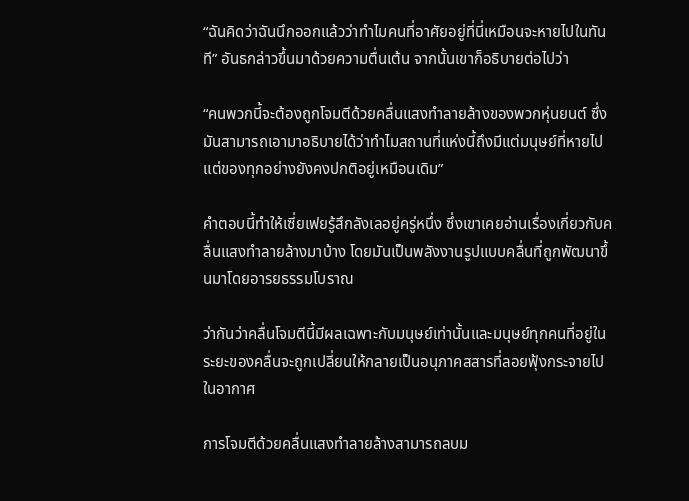“ฉันคิดว่าฉันนึกออกแล้วว่าทำไมคนที่อาศัยอยู่ที่นี่เหมือนจะหายไปในทันที” อันธกล่าวขึ้นมาด้วยความตื่นเต้น จากนั้นเขาก็อธิบายต่อไปว่า

“คนพวกนี้จะต้องถูกโจมตีด้วยคลื่นแสงทำลายล้างของพวกหุ่นยนต์ ซึ่งมันสามารถเอามาอธิบายได้ว่าทำไมสถานที่แห่งนี้ถึงมีแต่มนุษย์ที่หายไปแต่ของทุกอย่างยังคงปกติอยู่เหมือนเดิม”

คำตอบนี้ทำให้เซี่ยเฟยรู้สึกลังเลอยู่ครู่หนึ่ง ซึ่งเขาเคยอ่านเรื่องเกี่ยวกับคลื่นแสงทำลายล้างมาบ้าง โดยมันเป็นพลังงานรูปแบบคลื่นที่ถูกพัฒนาขึ้นมาโดยอารยธรรมโบราณ

ว่ากันว่าคลื่นโจมตีนี้มีผลเฉพาะกับมนุษย์เท่านั้นและมนุษย์ทุกคนที่อยู่ในระยะของคลื่นจะถูกเปลี่ยนให้กลายเป็นอนุภาคสสารที่ลอยฟุ้งกระจายไปในอากาศ

การโจมตีด้วยคลื่นแสงทำลายล้างสามารถลบม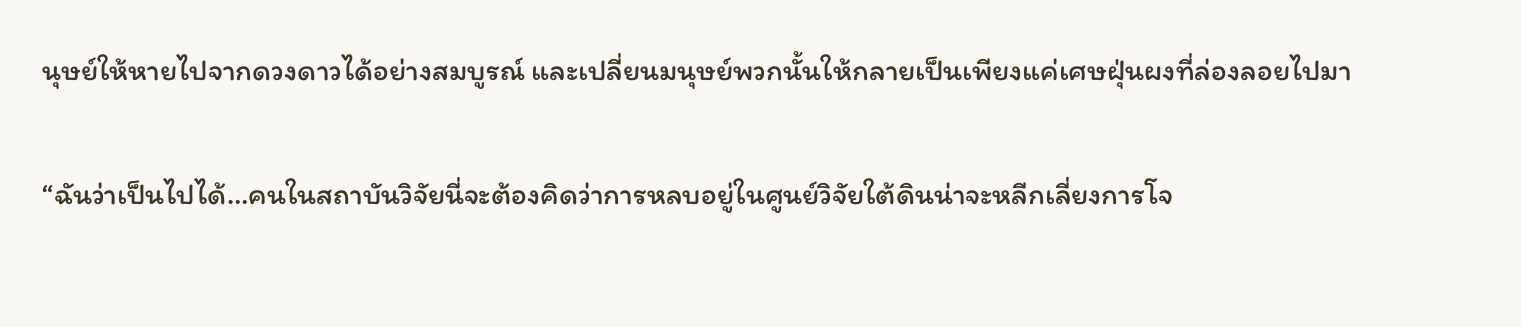นุษย์ให้หายไปจากดวงดาวได้อย่างสมบูรณ์ และเปลี่ยนมนุษย์พวกนั้นให้กลายเป็นเพียงแค่เศษฝุ่นผงที่ล่องลอยไปมา

“ฉันว่าเป็นไปได้…คนในสถาบันวิจัยนี่จะต้องคิดว่าการหลบอยู่ในศูนย์วิจัยใต้ดินน่าจะหลีกเลี่ยงการโจ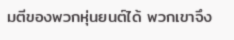มตีของพวกหุ่นยนต์ได้ พวกเขาจึง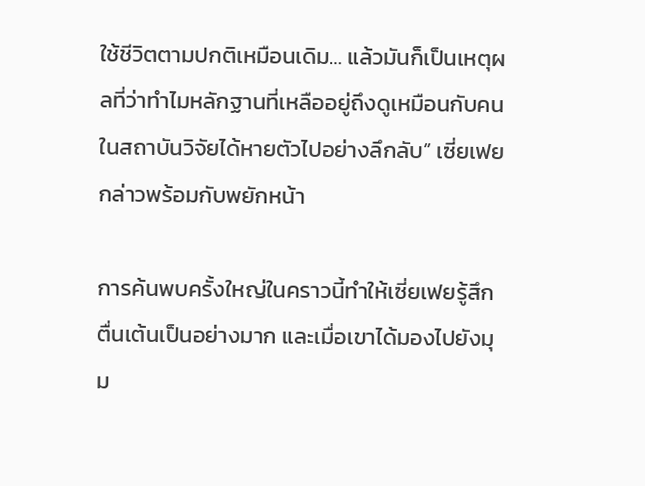ใช้ชีวิตตามปกติเหมือนเดิม… แล้วมันก็เป็นเหตุผลที่ว่าทำไมหลักฐานที่เหลืออยู่ถึงดูเหมือนกับคนในสถาบันวิจัยได้หายตัวไปอย่างลึกลับ” เซี่ยเฟยกล่าวพร้อมกับพยักหน้า

การค้นพบครั้งใหญ่ในคราวนี้ทำให้เซี่ยเฟยรู้สึกตื่นเต้นเป็นอย่างมาก และเมื่อเขาได้มองไปยังมุม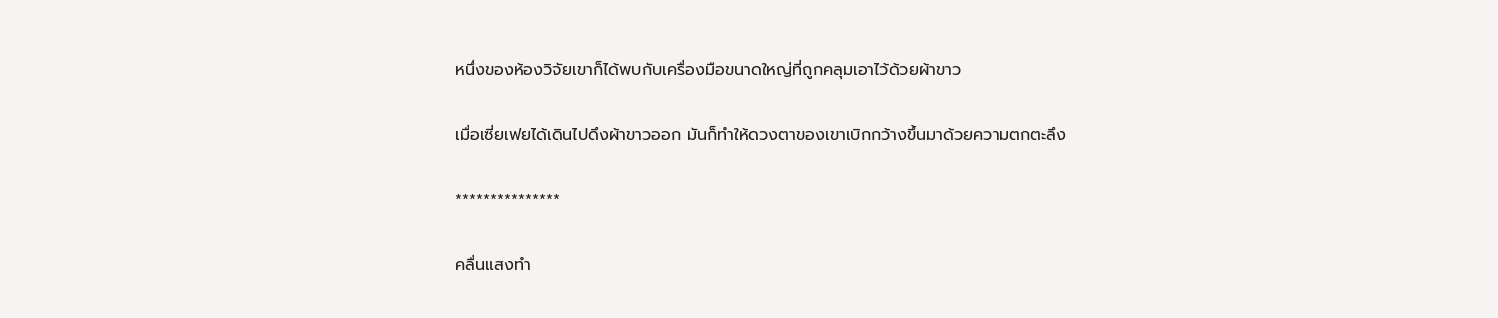หนึ่งของห้องวิจัยเขาก็ได้พบกับเครื่องมือขนาดใหญ่ที่ถูกคลุมเอาไว้ด้วยผ้าขาว

เมื่อเซี่ยเฟยได้เดินไปดึงผ้าขาวออก มันก็ทำให้ดวงตาของเขาเบิกกว้างขึ้นมาด้วยความตกตะลึง

***************

คลื่นแสงทำ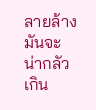ลายล้างมันจะน่ากลัวเกิน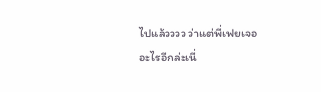ไปแล้วววว ว่าแต่พี่เฟยเจออะไรอีกล่ะเนี่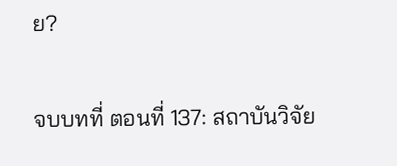ย?

จบบทที่ ตอนที่ 137: สถาบันวิจัย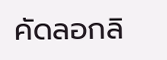คัดลอกลิ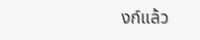งก์แล้ว